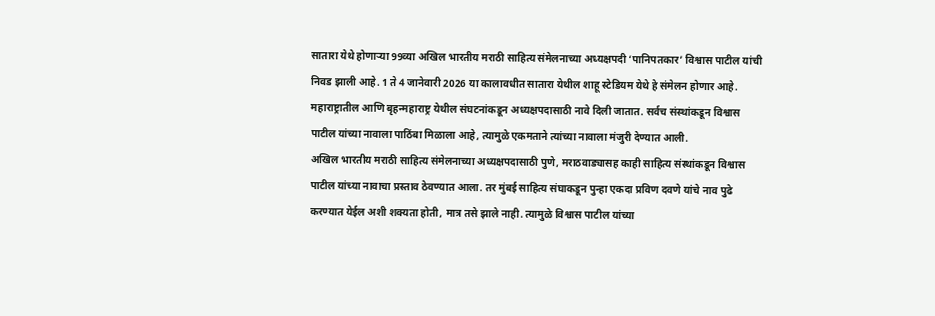सातारा येथे होणाऱ्या 99व्या अखिल भारतीय मराठी साहित्य संमेलनाच्या अध्यक्षपदी ‘पानिपतकार’ विश्वास पाटील यांची निवड झाली आहे. 1 ते 4 जानेवारी 2026 या कालावधीत सातारा येथील शाहू स्टेडियम येथे हे संमेलन होणार आहे.
महाराष्ट्रातील आणि बृहन्महाराष्ट्र येथील संघटनांकडून अध्यक्षपदासाठी नावे दिली जातात. सर्वच संस्थांकडून विश्वास पाटील यांच्या नावाला पाठिंबा मिळाला आहे, त्यामुळे एकमताने त्यांच्या नावाला मंजुरी देण्यात आली.
अखिल भारतीय मराठी साहित्य संमेलनाच्या अध्यक्षपदासाठी पुणे, मराठवाड्यासह काही साहित्य संस्थांकडून विश्वास पाटील यांच्या नावाचा प्रस्ताव ठेवण्यात आला. तर मुंबई साहित्य संघाकडून पुन्हा एकदा प्रविण दवणे यांचे नाव पुढे करण्यात येईल अशी शक्यता होती, मात्र तसे झाले नाही. त्यामुळे विश्वास पाटील यांच्या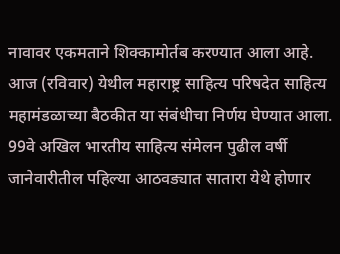नावावर एकमताने शिक्कामोर्तब करण्यात आला आहे. आज (रविवार) येथील महाराष्ट्र साहित्य परिषदेत साहित्य महामंडळाच्या बैठकीत या संबंधीचा निर्णय घेण्यात आला. 99वे अखिल भारतीय साहित्य संमेलन पुढील वर्षी जानेवारीतील पहिल्या आठवड्यात सातारा येथे होणार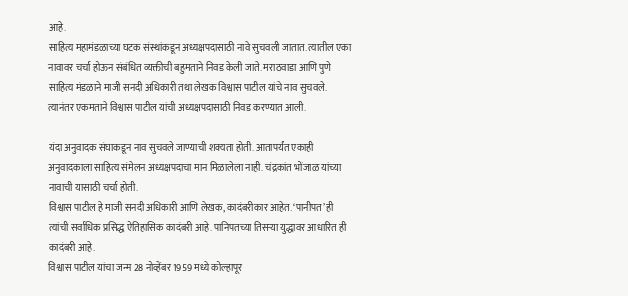आहे.
साहित्य महामंडळाच्या घटक संस्थांकडून अध्यक्षपदासाठी नावे सुचवली जातात. त्यातील एका नावावर चर्चा होऊन संबंधित व्यक्तीची बहुमताने निवड केली जाते. मराठवाडा आणि पुणे साहित्य मंडळाने माजी सनदी अधिकारी तथा लेखक विश्वास पाटील यांचे नाव सुचवले. त्यानंतर एकमताने विश्वास पाटील यांची अध्यक्षपदासाठी निवड करण्यात आली.

यंदा अनुवादक संघाकडून नाव सुचवले जाण्याची शक्यता होती. आतापर्यंत एकाही अनुवादकाला साहित्य संमेलन अध्यक्षपदाचा मान मिळालेला नाही. चंद्रकांत भोंजाळ यांच्या नावाची यासाठी चर्चा होती.
विश्वास पाटील हे माजी सनदी अधिकारी आणि लेखक, कादंबरीकार आहेत. ‘पानीपत’ ही त्यांची सर्वाधिक प्रसिद्ध ऐतिहासिक कादंबरी आहे. पानिपतच्या तिसऱ्या युद्धावर आधारित ही कादंबरी आहे.
विश्वास पाटील यांचा जन्म 28 नोव्हेंबर 1959 मध्ये कोल्हापूर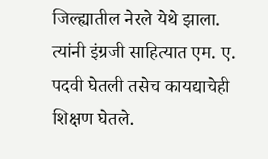जिल्ह्यातील नेरले येथे झाला. त्यांनी इंग्रजी साहित्यात एम. ए. पदवी घेतली तसेच कायद्याचेही शिक्षण घेतले.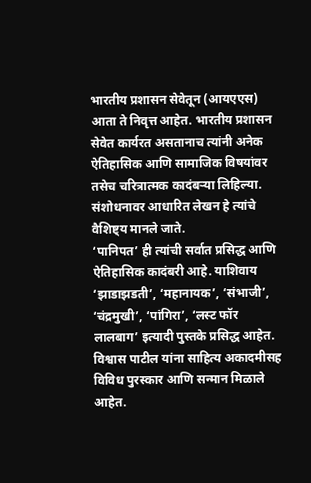भारतीय प्रशासन सेवेतून (आयएएस) आता ते निवृत्त आहेत. भारतीय प्रशासन सेवेत कार्यरत असतानाच त्यांनी अनेक ऐतिहासिक आणि सामाजिक विषयांवर तसेच चरित्रात्मक कादंबऱ्या लिहिल्या. संशोधनावर आधारित लेखन हे त्यांचे वैशिष्ट्य मानले जाते.
‘पानिपत’ ही त्यांची सर्वात प्रसिद्ध आणि ऐतिहासिक कादंबरी आहे. याशिवाय ‘झाडाझडती’, ‘महानायक’, ‘संभाजी’, ‘चंद्रमुखी’, ‘पांगिरा’, ‘लस्ट फॉर लालबाग’ इत्यादी पुस्तके प्रसिद्ध आहेत.
विश्वास पाटील यांना साहित्य अकादमीसह विविध पुरस्कार आणि सन्मान मिळाले आहेत.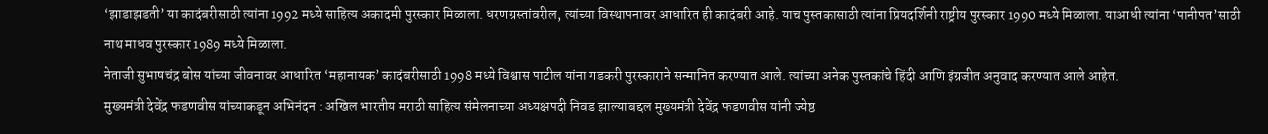‘झाडाझडती’ या कादंबरीसाठी त्यांना 1992 मध्ये साहित्य अकादमी पुरस्कार मिळाला. धरणग्रस्तांवरील, त्यांच्या विस्थापनावर आधारित ही कादंबरी आहे. याच पुस्तकासाठी त्यांना प्रियदर्शिनी राष्ट्रीय पुरस्कार 1990 मध्ये मिळाला. याआधी त्यांना ‘पानीपत’साठी नाथ माधव पुरस्कार 1989 मध्ये मिळाला.
नेताजी सुभाषचंद्र बोस यांच्या जीवनावर आधारित ‘महानायक’ कादंबरीसाठी 1998 मध्ये विश्वास पाटील यांना गडकरी पुरस्काराने सन्मानित करण्यात आले. त्यांच्या अनेक पुस्तकांचे हिंदी आणि इंग्रजीत अनुवाद करण्यात आले आहेत.
मुख्यमंत्री देवेंद्र फडणवीस यांच्याकडून अभिनंदन : अखिल भारतीय मराठी साहित्य संमेलनाच्या अध्यक्षपदी निवड झाल्याबद्दल मुख्यमंत्री देवेंद्र फडणवीस यांनी ज्येष्ठ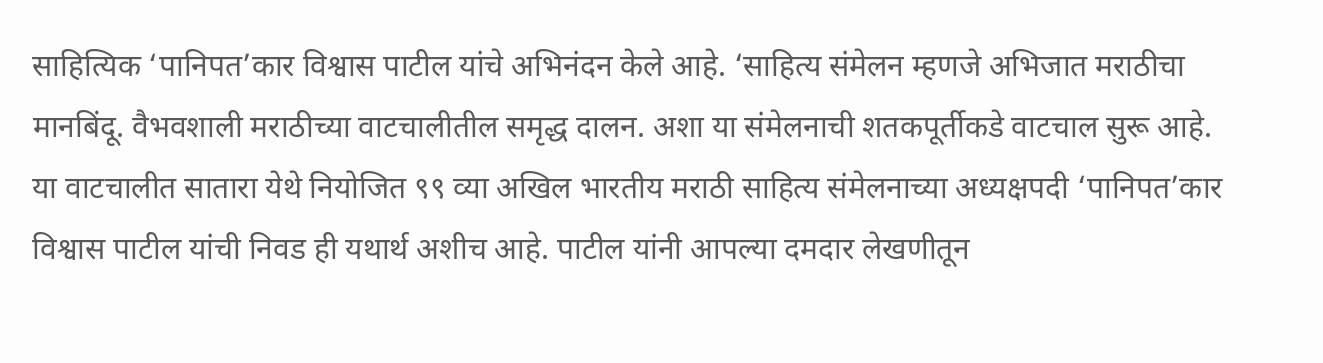साहित्यिक ‘पानिपत’कार विश्वास पाटील यांचे अभिनंदन केले आहे. ‘साहित्य संमेलन म्हणजे अभिजात मराठीचा मानबिंदू. वैभवशाली मराठीच्या वाटचालीतील समृद्ध दालन. अशा या संमेलनाची शतकपूर्तीकडे वाटचाल सुरू आहे. या वाटचालीत सातारा येथे नियोजित ९९ व्या अखिल भारतीय मराठी साहित्य संमेलनाच्या अध्यक्षपदी ‘पानिपत’कार विश्वास पाटील यांची निवड ही यथार्थ अशीच आहे. पाटील यांनी आपल्या दमदार लेखणीतून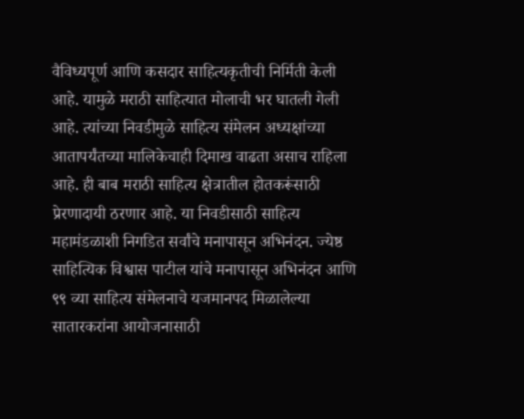वैविध्यपूर्ण आणि कसदार साहित्यकृतीची निर्मिती केली आहे. यामुळे मराठी साहित्यात मोलाची भर घातली गेली आहे. त्यांच्या निवडीमुळे साहित्य संमेलन अध्यक्षांच्या आतापर्यंतच्या मालिकेचाही दिमाख वाढता असाच राहिला आहे. ही बाब मराठी साहित्य क्षेत्रातील होतकरूंसाठी प्रेरणादायी ठरणार आहे. या निवडीसाठी साहित्य महामंडळाशी निगडित सर्वांचे मनापासून अभिनंदन. ज्येष्ठ साहित्यिक विश्वास पाटील यांचे मनापासून अभिनंदन आणि ९९ व्या साहित्य संमेलनाचे यजमानपद मिळालेल्या सातारकरांना आयोजनासाठी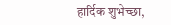हार्दिक शुभेच्छा,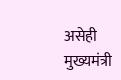असेही मुख्यमंत्री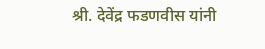श्री. देवेंद्र फडणवीस यांनी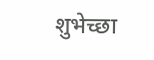शुभेच्छा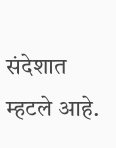संदेशात म्हटले आहे.